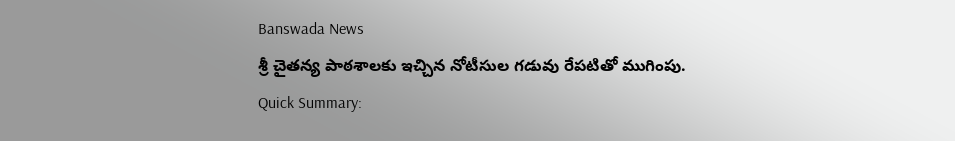Banswada News
శ్రీ చైతన్య పాఠశాలకు ఇచ్చిన నోటీసుల గడువు రేపటితో ముగింపు.
Quick Summary: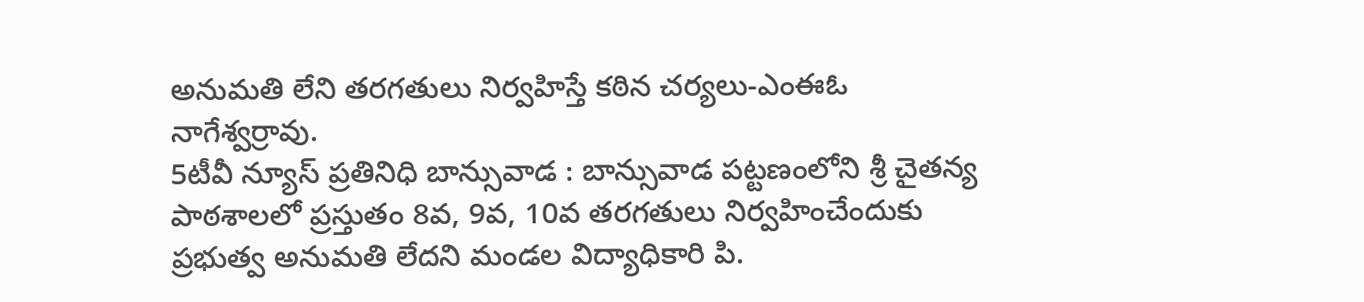అనుమతి లేని తరగతులు నిర్వహిస్తే కఠిన చర్యలు-ఎంఈఓ నాగేశ్వర్రావు.
5టీవీ న్యూస్ ప్రతినిధి బాన్సువాడ : బాన్సువాడ పట్టణంలోని శ్రీ చైతన్య పాఠశాలలో ప్రస్తుతం 8వ, 9వ, 10వ తరగతులు నిర్వహించేందుకు ప్రభుత్వ అనుమతి లేదని మండల విద్యాధికారి పి.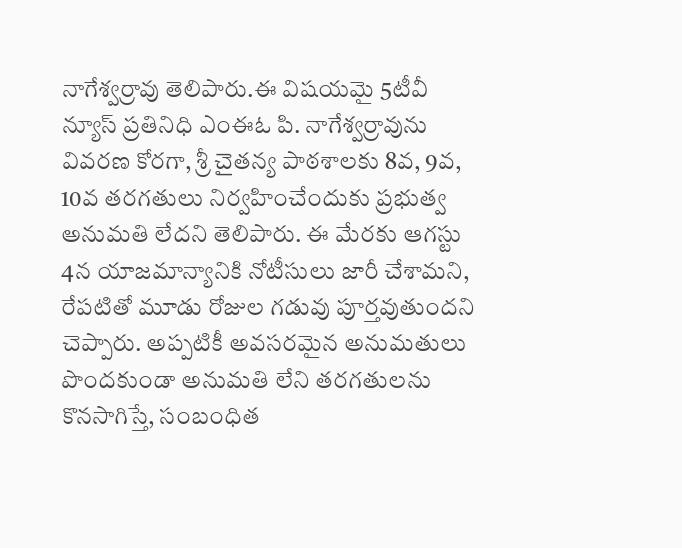నాగేశ్వర్రావు తెలిపారు.ఈ విషయమై 5టీవీ న్యూస్ ప్రతినిధి ఎంఈఓ పి. నాగేశ్వర్రావును వివరణ కోరగా, శ్రీ చైతన్య పాఠశాలకు 8వ, 9వ, 10వ తరగతులు నిర్వహించేందుకు ప్రభుత్వ అనుమతి లేదని తెలిపారు. ఈ మేరకు ఆగస్టు 4న యాజమాన్యానికి నోటీసులు జారీ చేశామని, రేపటితో మూడు రోజుల గడువు పూర్తవుతుందని చెప్పారు. అప్పటికీ అవసరమైన అనుమతులు పొందకుండా అనుమతి లేని తరగతులను కొనసాగిస్తే, సంబంధిత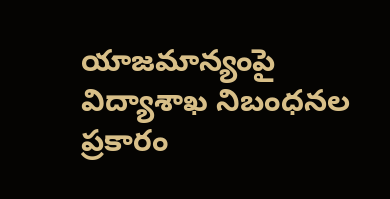యాజమాన్యంపై విద్యాశాఖ నిబంధనల ప్రకారం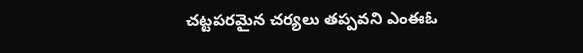చట్టపరమైన చర్యలు తప్పవని ఎంఈఓ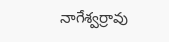నాగేశ్వర్రావు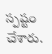స్పష్టం చేశారు.